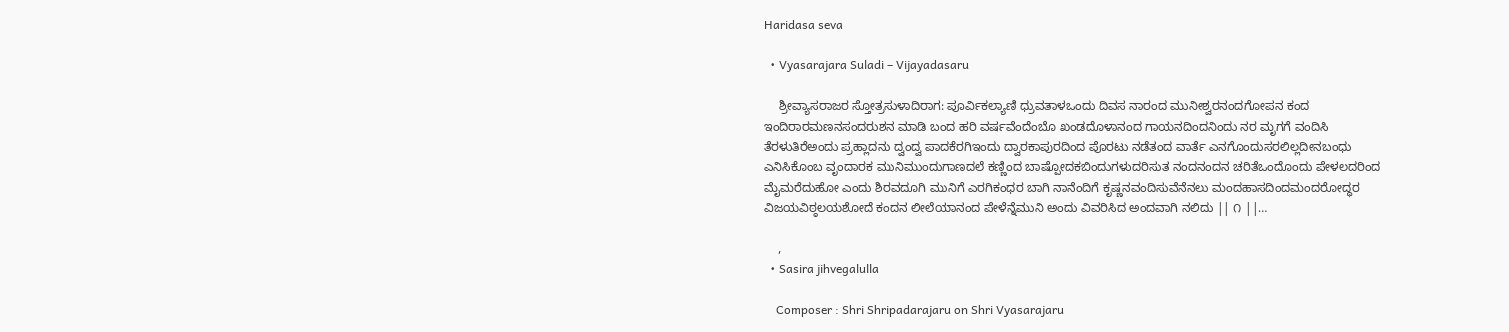Haridasa seva

  • Vyasarajara Suladi – Vijayadasaru

    ಶ್ರೀವ್ಯಾಸರಾಜರ ಸ್ತೋತ್ರಸುಳಾದಿರಾಗ: ಪೂರ್ವಿಕಲ್ಯಾಣಿ ಧ್ರುವತಾಳಒಂದು ದಿವಸ ನಾರಂದ ಮುನೀಶ್ವರನಂದಗೋಪನ ಕಂದ ಇಂದಿರಾರಮಣನಸಂದರುಶನ ಮಾಡಿ ಬಂದ ಹರಿ ವರ್ಷವೆಂದೆಂಬೊ ಖಂಡದೊಳಾನಂದ ಗಾಯನದಿಂದನಿಂದು ನರ ಮೃಗಗೆ ವಂದಿಸಿ ತೆರಳುತಿರೆಅಂದು ಪ್ರಹ್ಲಾದನು ದ್ವಂದ್ವ ಪಾದಕೆರಗಿಇಂದು ದ್ವಾರಕಾಪುರದಿಂದ ಪೊರಟು ನಡೆತಂದ ವಾರ್ತೆ ಎನಗೊಂದುಸರಲಿಲ್ಲದೀನಬಂಧು ಎನಿಸಿಕೊಂಬ ವೃಂದಾರಕ ಮುನಿಮುಂದುಗಾಣದಲೆ ಕಣ್ಣಿಂದ ಬಾಷ್ಪೋದಕಬಿಂದುಗಳುದರಿಸುತ ನಂದನಂದನ ಚರಿತೆಒಂದೊಂದು ಪೇಳಲದರಿಂದ ಮೈಮರೆದುಹೋ ಎಂದು ಶಿರವದೂಗಿ ಮುನಿಗೆ ಎರಗಿಕಂಧರ ಬಾಗಿ ನಾನೆಂದಿಗೆ ಕೃಷ್ಣನವಂದಿಸುವೆನೆನಲು ಮಂದಹಾಸದಿಂದಮಂದರೋದ್ಧರ ವಿಜಯವಿಠ್ಠಲಯಶೋದೆ ಕಂದನ ಲೀಲೆಯಾನಂದ ಪೇಳೆನ್ನೆಮುನಿ ಅಂದು ವಿವರಿಸಿದ ಅಂದವಾಗಿ ನಲಿದು || ೧ ||…

    ,
  • Sasira jihvegalulla

    Composer : Shri Shripadarajaru on Shri Vyasarajaru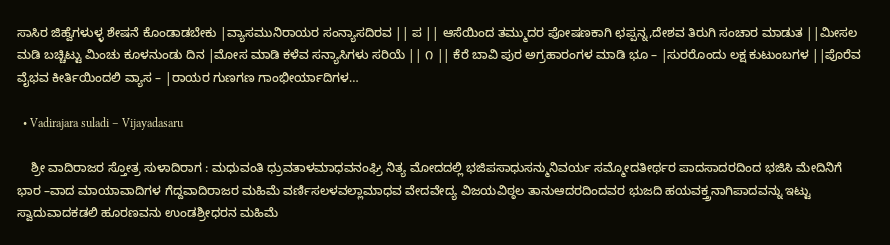ಸಾಸಿರ ಜಿಹ್ವೆಗಳುಳ್ಳ ಶೇಷನೆ ಕೊಂಡಾಡಬೇಕು |ವ್ಯಾಸಮುನಿರಾಯರ ಸಂನ್ಯಾಸದಿರವ || ಪ || ಆಸೆಯಿಂದ ತಮ್ಮುದರ ಪೋಷಣಕಾಗಿ ಛಪ್ಪನ್ನ,ದೇಶವ ತಿರುಗಿ ಸಂಚಾರ ಮಾಡುತ ||ಮೀಸಲ ಮಡಿ ಬಚ್ಚಿಟ್ಟು ಮಿಂಚು ಕೂಳನುಂಡು ದಿನ |ಮೋಸ ಮಾಡಿ ಕಳೆವ ಸನ್ಯಾಸಿಗಳು ಸರಿಯೆ || ೧ || ಕೆರೆ ಬಾವಿ ಪುರ ಅಗ್ರಹಾರಂಗಳ ಮಾಡಿ ಭೂ – |ಸುರರೊಂದು ಲಕ್ಷ ಕುಟುಂಬಗಳ ||ಪೊರೆವ ವೈಭವ ಕೀರ್ತಿಯಿಂದಲಿ ವ್ಯಾಸ – |ರಾಯರ ಗುಣಗಣ ಗಾಂಭೀರ್ಯಾದಿಗಳ…

  • Vadirajara suladi – Vijayadasaru

    ಶ್ರೀ ವಾದಿರಾಜರ ಸ್ತೋತ್ರ ಸುಳಾದಿರಾಗ : ಮಧುವಂತಿ ಧ್ರುವತಾಳಮಾಧವನಂಘ್ರಿ ನಿತ್ಯ ಮೋದದಲ್ಲಿ ಭಜಿಪಸಾಧುಸನ್ಮುನಿವರ್ಯ ಸಮ್ಮೋದತೀರ್ಥರ ಪಾದಸಾದರದಿಂದ ಭಜಿಸಿ ಮೇದಿನಿಗೆ ಭಾರ –ವಾದ ಮಾಯಾವಾದಿಗಳ ಗೆದ್ದವಾದಿರಾಜರ ಮಹಿಮೆ ವರ್ಣಿಸಲಳವಲ್ಲಾಮಾಧವ ವೇದವೇದ್ಯ ವಿಜಯವಿಠ್ಠಲ ತಾನುಆದರದಿಂದವರ ಭುಜದಿ ಹಯವಕ್ತ್ರನಾಗಿಪಾದವನ್ನು ಇಟ್ಟು ಸ್ವಾದುವಾದಕಡಲಿ ಹೂರಣವನು ಉಂಡಶ್ರೀಧರನ ಮಹಿಮೆ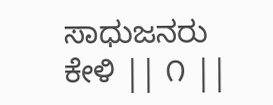ಸಾಧುಜನರು ಕೇಳಿ || ೧ ||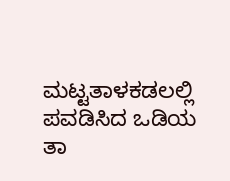ಮಟ್ಟತಾಳಕಡಲಲ್ಲಿ ಪವಡಿಸಿದ ಒಡಿಯ ತಾ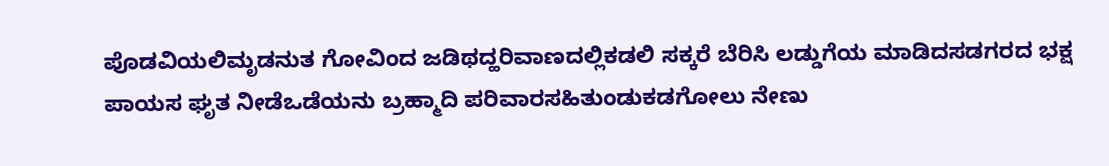ಪೊಡವಿಯಲಿಮೃಡನುತ ಗೋವಿಂದ ಜಡಿಥದ್ಹರಿವಾಣದಲ್ಲಿಕಡಲಿ ಸಕ್ಕರೆ ಬೆರಿಸಿ ಲಡ್ಡುಗೆಯ ಮಾಡಿದಸಡಗರದ ಭಕ್ಷ ಪಾಯಸ ಘೃತ ನೀಡೆಒಡೆಯನು ಬ್ರಹ್ಮಾದಿ ಪರಿವಾರಸಹಿತುಂಡುಕಡಗೋಲು ನೇಣು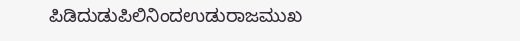ಪಿಡಿದುಡುಪಿಲಿನಿಂದಉಡುರಾಜಮುಖ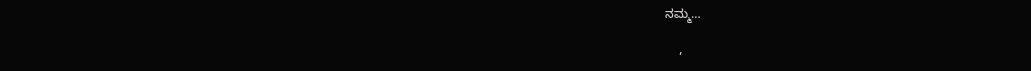ನಮ್ಮ…

    ,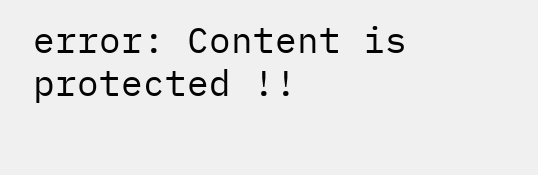error: Content is protected !!